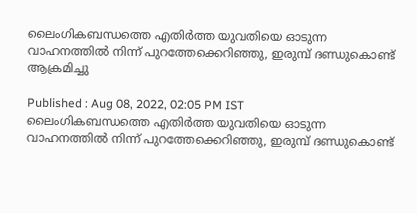ലൈംഗികബന്ധത്തെ എതിര്‍ത്ത യുവതിയെ ഓടുന്ന വാഹനത്തിൽ നിന്ന് പുറത്തേക്കെറിഞ്ഞു, ഇരുമ്പ് ദണ്ഡുകൊണ്ട് ആക്രമിച്ചു

Published : Aug 08, 2022, 02:05 PM IST
ലൈംഗികബന്ധത്തെ എതിര്‍ത്ത യുവതിയെ ഓടുന്ന വാഹനത്തിൽ നിന്ന് പുറത്തേക്കെറിഞ്ഞു, ഇരുമ്പ് ദണ്ഡുകൊണ്ട്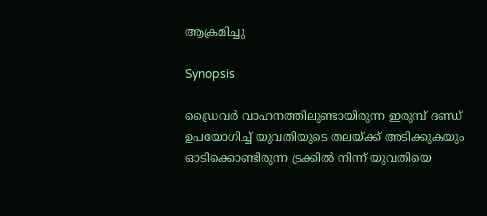ആക്രമിച്ചു

Synopsis

ഡ്രൈവര്‍ വാഹനത്തിലുണ്ടായിരുന്ന ഇരുമ്പ് ദണ്ഡ് ഉപയോഗിച്ച് യുവതിയുടെ തലയ്ക്ക് അടിക്കുകയും ഓടിക്കൊണ്ടിരുന്ന ട്രക്കിൽ നിന്ന് യുവതിയെ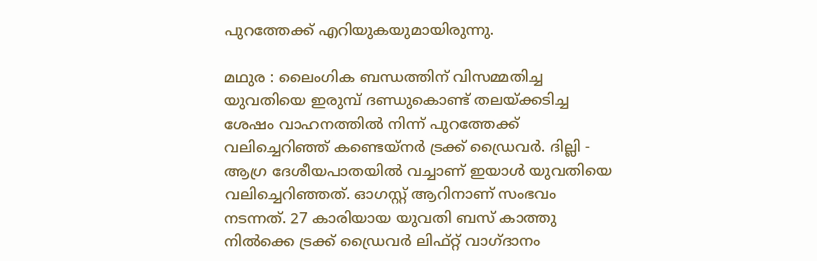പുറത്തേക്ക് എറിയുകയുമായിരുന്നു.

മഥുര : ലൈംഗിക ബന്ധത്തിന് വിസമ്മതിച്ച യുവതിയെ ഇരുമ്പ് ദണ്ഡുകൊണ്ട് തലയ്ക്കടിച്ച ശേഷം വാഹനത്തിൽ നിന്ന് പുറത്തേക്ക് വലിച്ചെറിഞ്ഞ് കണ്ടെയ്നര്‍ ട്രക്ക് ഡ്രൈവര്‍. ദില്ലി - ആഗ്ര ദേശീയപാതയിൽ വച്ചാണ് ഇയാൾ യുവതിയെ വലിച്ചെറിഞ്ഞത്. ഓഗസ്റ്റ് ആറിനാണ് സംഭവം നടന്നത്. 27 കാരിയായ യുവതി ബസ് കാത്തു നിൽക്കെ ട്രക്ക് ഡ്രൈവര്‍ ലിഫ്റ്റ് വാഗ്ദാനം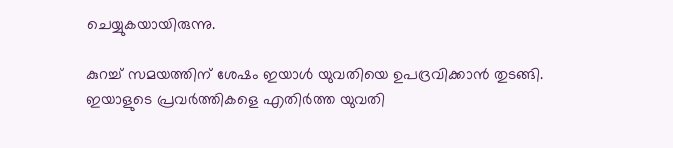ചെയ്യുകയായിരുന്നു.

കുറച്ച് സമയത്തിന് ശേഷം ഇയാൾ യുവതിയെ ഉപദ്രവിക്കാൻ തുടങ്ങി. ഇയാളുടെ പ്രവര്‍ത്തികളെ എതിര്‍ത്ത യുവതി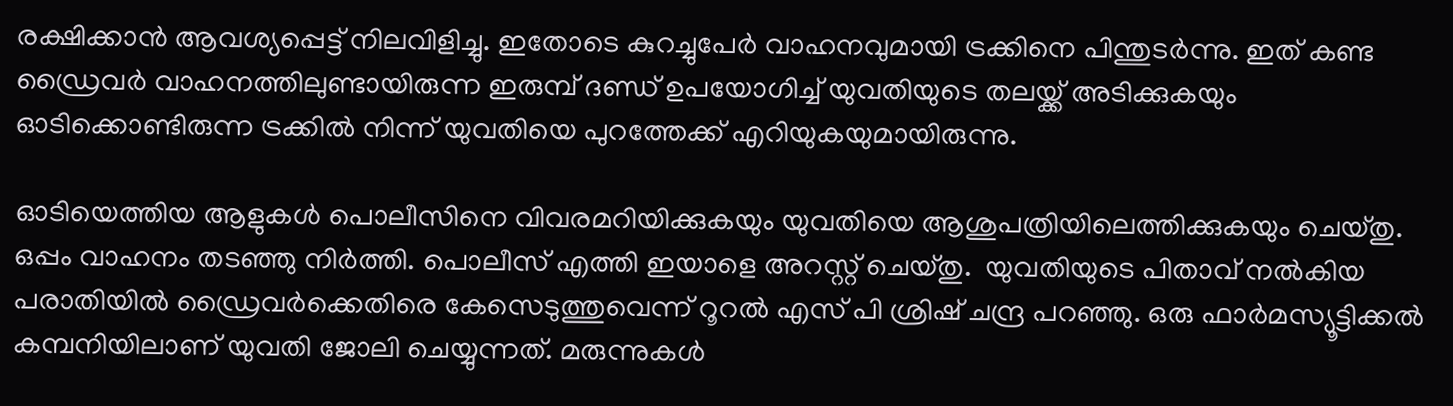രക്ഷിക്കാൻ ആവശ്യപ്പെട്ട് നിലവിളിച്ചു. ഇതോടെ കുറച്ചുപേര്‍ വാഹനവുമായി ട്രക്കിനെ പിന്തുടര്‍ന്നു. ഇത് കണ്ട ഡ്രൈവര്‍ വാഹനത്തിലുണ്ടായിരുന്ന ഇരുമ്പ് ദണ്ഡ് ഉപയോഗിച്ച് യുവതിയുടെ തലയ്ക്ക് അടിക്കുകയും ഓടിക്കൊണ്ടിരുന്ന ട്രക്കിൽ നിന്ന് യുവതിയെ പുറത്തേക്ക് എറിയുകയുമായിരുന്നു.

ഓടിയെത്തിയ ആളുകൾ പൊലീസിനെ വിവരമറിയിക്കുകയും യുവതിയെ ആശുപത്രിയിലെത്തിക്കുകയും ചെയ്തു. ഒപ്പം വാഹനം തടഞ്ഞു നിര്‍ത്തി. പൊലീസ് എത്തി ഇയാളെ അറസ്റ്റ് ചെയ്തു.  യുവതിയുടെ പിതാവ് നൽകിയ പരാതിയിൽ ഡ്രൈവര്‍ക്കെതിരെ കേസെടുത്തുവെന്ന് റൂറൽ എസ് പി ശ്രിഷ് ചന്ദ്ര പറഞ്ഞു. ഒരു ഫാര്‍മസ്യൂട്ടിക്കൽ കമ്പനിയിലാണ് യുവതി ജോലി ചെയ്യുന്നത്. മരുന്നുകൾ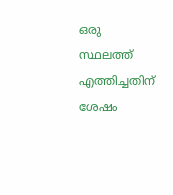ഒരു സ്ഥലത്ത് എത്തിച്ചതിന് ശേഷം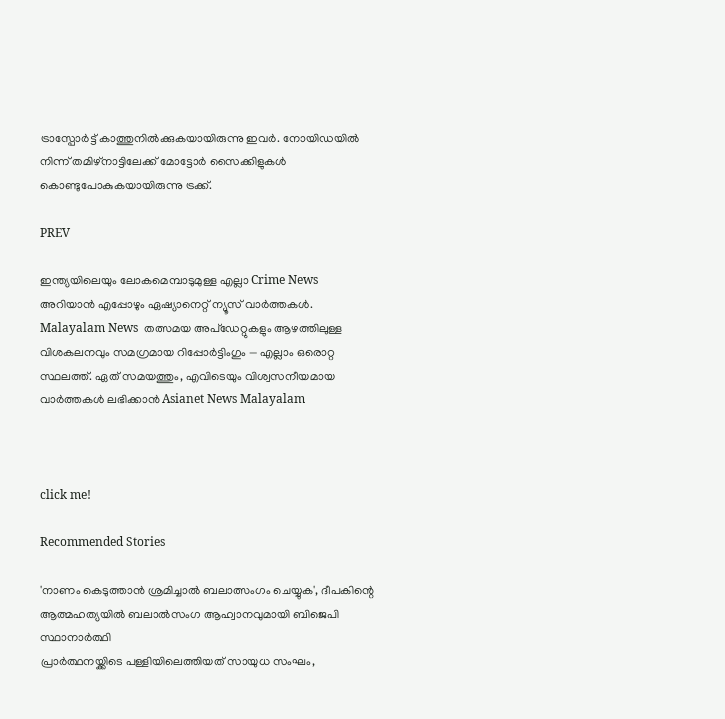ട്രാസ്പോര്‍ട്ട് കാത്തുനിൽക്കുകയായിരുന്നു ഇവര്‍. നോയിഡയിൽ നിന്ന് തമിഴ്നാട്ടിലേക്ക് മോട്ടോര്‍ സൈക്കിളുകൾ കൊണ്ടുപോകുകയായിരുന്നു ട്രക്ക്.

PREV

ഇന്ത്യയിലെയും ലോകമെമ്പാടുമുള്ള എല്ലാ Crime News അറിയാൻ എപ്പോഴും ഏഷ്യാനെറ്റ് ന്യൂസ് വാർത്തകൾ. Malayalam News  തത്സമയ അപ്‌ഡേറ്റുകളും ആഴത്തിലുള്ള വിശകലനവും സമഗ്രമായ റിപ്പോർട്ടിംഗും — എല്ലാം ഒരൊറ്റ സ്ഥലത്ത്. ഏത് സമയത്തും, എവിടെയും വിശ്വസനീയമായ വാർത്തകൾ ലഭിക്കാൻ Asianet News Malayalam



click me!

Recommended Stories

'നാണം കെടുത്താൻ ശ്രമിച്ചാൽ ബലാത്സംഗം ചെയ്യുക', ദീപകിന്റെ ആത്മഹത്യയിൽ ബലാല്‍സംഗ ആഹ്വാനവുമായി ബിജെപി സ്ഥാനാർത്ഥി
പ്രാർത്ഥനയ്ക്കിടെ പള്ളിയിലെത്തിയത് സായുധ സംഘം,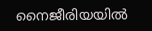നൈജീരിയയിൽ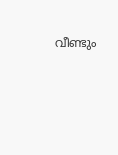വീണ്ടും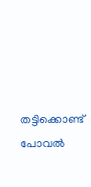തട്ടിക്കൊണ്ട് പോവൽ